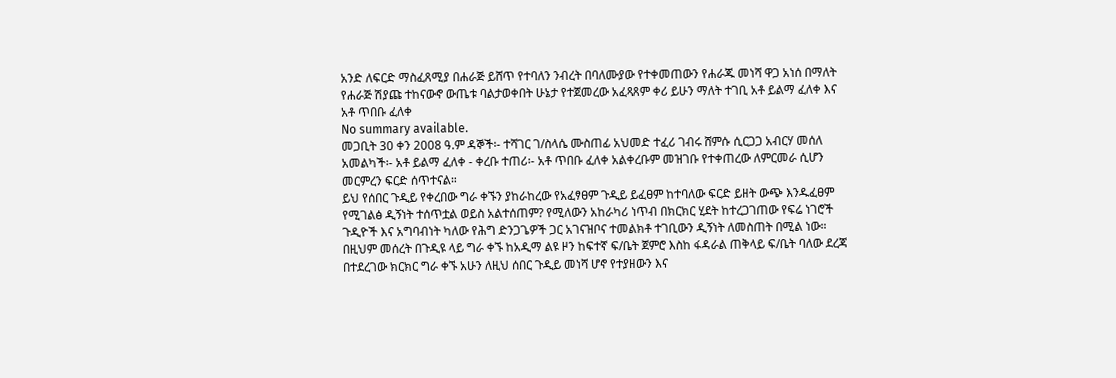አንድ ለፍርድ ማስፈጸሚያ በሐራጅ ይሸጥ የተባለን ንብረት በባለሙያው የተቀመጠውን የሐራጁ መነሻ ዋጋ አነሰ በማለት የሐራጅ ሽያጩ ተከናውኖ ውጤቱ ባልታወቀበት ሁኔታ የተጀመረው አፈጻጸም ቀሪ ይሁን ማለት ተገቢ አቶ ይልማ ፈለቀ እና አቶ ጥበቡ ፈለቀ
No summary available.
መጋቢት 30 ቀን 2008 ዓ.ም ዳኞች፡- ተሻገር ገ/ስላሴ ሙስጠፊ አህመድ ተፈሪ ገብሩ ሸምሱ ሲርጋጋ አብርሃ መሰለ አመልካች፡- አቶ ይልማ ፈለቀ - ቀረቡ ተጠሪ፡- አቶ ጥበቡ ፈለቀ አልቀረቡም መዝገቡ የተቀጠረው ለምርመራ ሲሆን መርምረን ፍርድ ሰጥተናል።
ይህ የሰበር ጉዲይ የቀረበው ግራ ቀኙን ያከራከረው የአፈፃፀም ጉዲይ ይፈፀም ከተባለው ፍርድ ይዘት ውጭ እንዱፈፀም የሚገልፅ ዲኝነት ተሰጥቷል ወይስ አልተሰጠም? የሚለውን አከራካሪ ነጥብ በክርክር ሂደት ከተረጋገጠው የፍሬ ነገሮች ጉዲዮች እና አግባብነት ካለው የሕግ ድንጋጌዎች ጋር አገናዝቦና ተመልክቶ ተገቢውን ዲኝነት ለመስጠት በሚል ነው።
በዚህም መሰረት በጉዲዩ ላይ ግራ ቀኙ ከአዲማ ልዩ ዞን ከፍተኛ ፍ/ቤት ጀምሮ እስከ ፋዳራል ጠቅላይ ፍ/ቤት ባለው ደረጃ በተደረገው ክርክር ግራ ቀኙ አሁን ለዚህ ሰበር ጉዲይ መነሻ ሆኖ የተያዘውን እና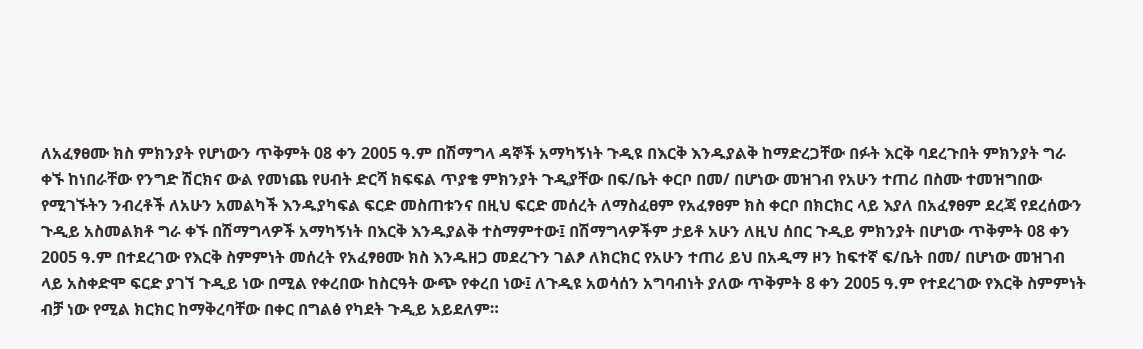ለአፈፃፀሙ ክስ ምክንያት የሆነውን ጥቅምት 08 ቀን 2005 ዓ.ም በሽማግላ ዳኞች አማካኝነት ጉዲዩ በእርቅ እንዱያልቅ ከማድረጋቸው በፉት እርቅ ባደረጉበት ምክንያት ግራ ቀኙ ከነበራቸው የንግድ ሽርክና ውል የመነጨ የሀብት ድርሻ ክፍፍል ጥያቄ ምክንያት ጉዲያቸው በፍ/ቤት ቀርቦ በመ/ በሆነው መዝገብ የአሁን ተጠሪ በስሙ ተመዝግበው የሚገኙትን ንብረቶች ለአሁን አመልካች እንዱያካፍል ፍርድ መስጠቱንና በዚህ ፍርድ መሰረት ለማስፈፀም የአፈፃፀም ክስ ቀርቦ በክርክር ላይ እያለ በአፈፃፀም ደረጃ የደረሰውን ጉዲይ አስመልክቶ ግራ ቀኙ በሽማግላዎች አማካኝነት በእርቅ እንዱያልቅ ተስማምተው፤ በሽማግላዎችም ታይቶ አሁን ለዚህ ሰበር ጉዲይ ምክንያት በሆነው ጥቅምት 08 ቀን 2005 ዓ.ም በተደረገው የእርቅ ስምምነት መሰረት የአፈፃፀሙ ክስ እንዱዘጋ መደረጉን ገልፆ ለክርክር የአሁን ተጠሪ ይህ በአዲማ ዞን ከፍተኛ ፍ/ቤት በመ/ በሆነው መዝገብ ላይ አስቀድሞ ፍርድ ያገኘ ጉዲይ ነው በሚል የቀረበው ከስርዓት ውጭ የቀረበ ነው፤ ለጉዲዩ አወሳሰን አግባብነት ያለው ጥቅምት 8 ቀን 2005 ዓ.ም የተደረገው የእርቅ ስምምነት ብቻ ነው የሚል ክርክር ከማቅረባቸው በቀር በግልፅ የካደት ጉዲይ አይደለም።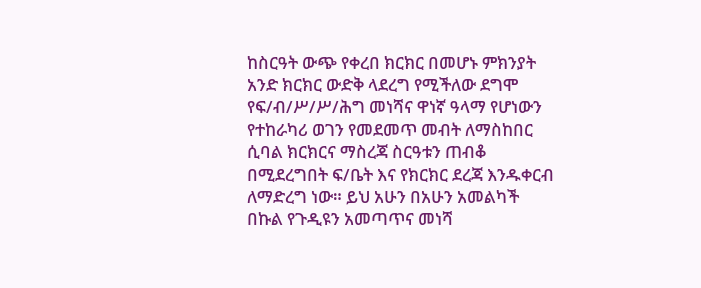ከስርዓት ውጭ የቀረበ ክርክር በመሆኑ ምክንያት አንድ ክርክር ውድቅ ላደረግ የሚችለው ደግሞ የፍ/ብ/ሥ/ሥ/ሕግ መነሻና ዋነኛ ዓላማ የሆነውን የተከራካሪ ወገን የመደመጥ መብት ለማስከበር ሲባል ክርክርና ማስረጃ ስርዓቱን ጠብቆ በሚደረግበት ፍ/ቤት እና የክርክር ደረጃ እንዱቀርብ ለማድረግ ነው። ይህ አሁን በአሁን አመልካች በኩል የጉዲዩን አመጣጥና መነሻ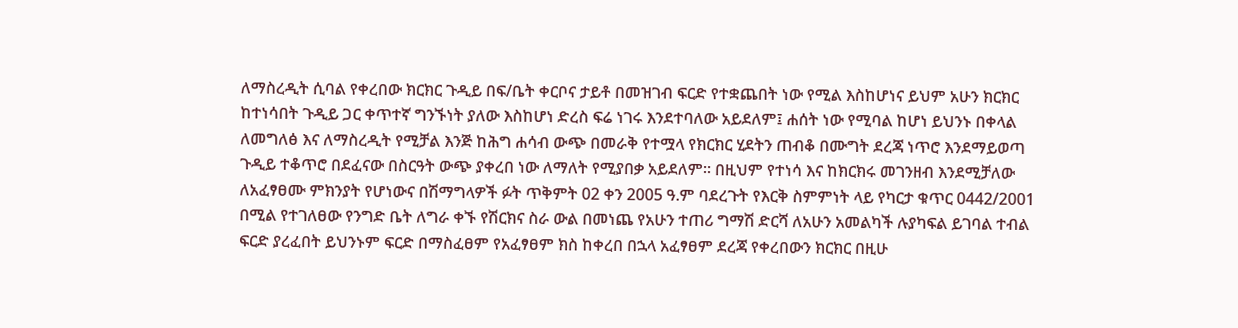ለማስረዲት ሲባል የቀረበው ክርክር ጉዲይ በፍ/ቤት ቀርቦና ታይቶ በመዝገብ ፍርድ የተቋጨበት ነው የሚል እስከሆነና ይህም አሁን ክርክር ከተነሳበት ጉዲይ ጋር ቀጥተኛ ግንኙነት ያለው እስከሆነ ድረስ ፍሬ ነገሩ እንደተባለው አይደለም፤ ሐሰት ነው የሚባል ከሆነ ይህንኑ በቀላል ለመግለፅ እና ለማስረዲት የሚቻል እንጅ ከሕግ ሐሳብ ውጭ በመራቅ የተሟላ የክርክር ሂደትን ጠብቆ በሙግት ደረጃ ነጥሮ እንደማይወጣ ጉዲይ ተቆጥሮ በደፈናው በስርዓት ውጭ ያቀረበ ነው ለማለት የሚያበቃ አይደለም። በዚህም የተነሳ እና ከክርክሩ መገንዘብ እንደሚቻለው ለአፈፃፀሙ ምክንያት የሆነውና በሽማግላዎች ፉት ጥቅምት 02 ቀን 2005 ዓ.ም ባደረጉት የእርቅ ስምምነት ላይ የካርታ ቁጥር 0442/2001 በሚል የተገለፀው የንግድ ቤት ለግራ ቀኙ የሽርክና ስራ ውል በመነጨ የአሁን ተጠሪ ግማሽ ድርሻ ለአሁን አመልካች ሉያካፍል ይገባል ተብል ፍርድ ያረፈበት ይህንኑም ፍርድ በማስፈፀም የአፈፃፀም ክስ ከቀረበ በኋላ አፈፃፀም ደረጃ የቀረበውን ክርክር በዚሁ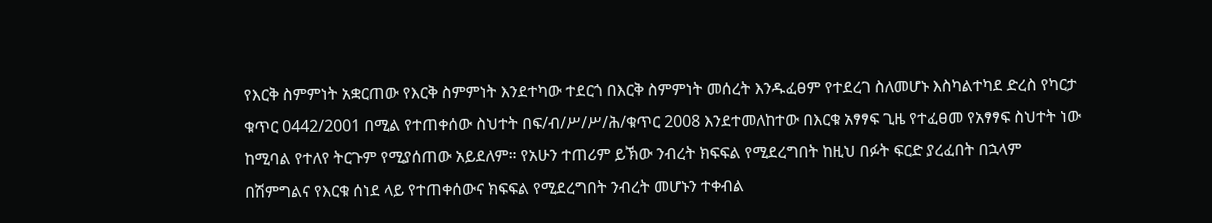የእርቅ ስምምነት አቋርጠው የእርቅ ስምምነት እንደተካው ተደርጎ በእርቅ ስምምነት መሰረት እንዱፈፀም የተደረገ ስለመሆኑ እስካልተካደ ድረስ የካርታ ቁጥር 0442/2001 በሚል የተጠቀሰው ስህተት በፍ/ብ/ሥ/ሥ/ሕ/ቁጥር 2008 እንደተመለከተው በእርቁ አፃፃፍ ጊዜ የተፈፀመ የአፃፃፍ ስህተት ነው ከሚባል የተለየ ትርጉም የሚያሰጠው አይደለም። የአሁን ተጠሪም ይኽው ንብረት ክፍፍል የሚደረግበት ከዚህ በፉት ፍርድ ያረፈበት በኋላም በሽምግልና የእርቁ ሰነደ ላይ የተጠቀሰውና ክፍፍል የሚደረግበት ንብረት መሆኑን ተቀብል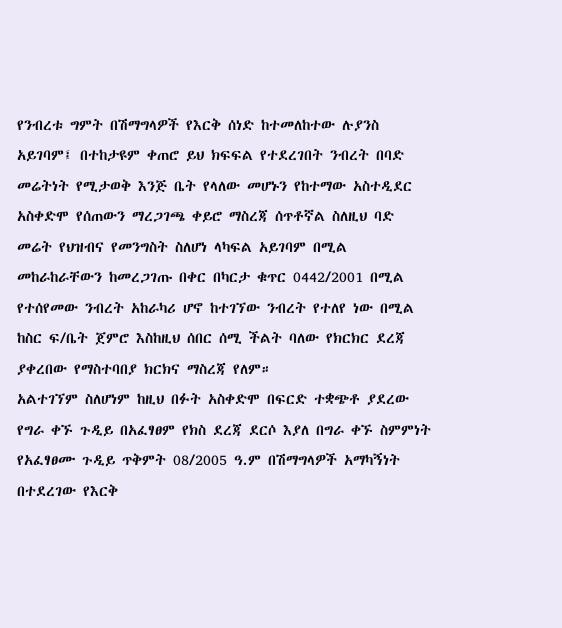የንብረቱ ግምት በሽማግላዎች የእርቅ ሰነድ ከተመለከተው ሉያንስ አይገባም፤ በተከታዩም ቀጠሮ ይህ ክፍፍል የተደረገበት ንብረት በባድ መሬትነት የሚታወቅ እንጅ ቤት የላለው መሆኑን የከተማው አስተዲደር አስቀድሞ የሰጠውን ማረጋገጫ ቀይሮ ማስረጃ ሰጥቶኛል ስለዚህ ባድ መሬት የህዝብና የመንግስት ስለሆነ ላካፍል አይገባም በሚል መከራከራቸውን ከመረጋገጡ በቀር በካርታ ቁጥር 0442/2001 በሚል የተሰየመው ንብረት አከራካሪ ሆኖ ከተገኘው ንብረት የተለየ ነው በሚል ከስር ፍ/ቤት ጀምሮ እስከዚህ ሰበር ሰሚ ችልት ባለው የክርክር ደረጃ ያቀረበው የማስተባበያ ክርክና ማስረጃ የለም።
አልተገኘም ስለሆነም ከዚህ በፉት አስቀድሞ በፍርድ ተቋጭቶ ያደረው የግራ ቀኙ ጉዲይ በአፈፃፀም የክስ ደረጃ ደርሶ እያለ በግራ ቀኙ ስምምነት የአፈፃፀሙ ጉዲይ ጥቅምት 08/2005 ዓ.ም በሽማግላዎች አማካኝነት በተደረገው የእርቅ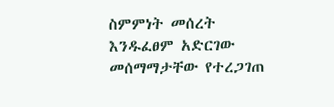ስምምነት መሰረት እንዱፈፀም አድርገው መሰማማታቸው የተረጋገጠ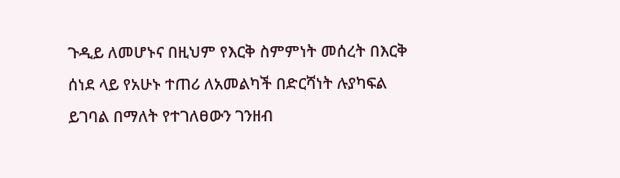ጉዲይ ለመሆኑና በዚህም የእርቅ ስምምነት መሰረት በእርቅ ሰነደ ላይ የአሁኑ ተጠሪ ለአመልካች በድርሻነት ሉያካፍል ይገባል በማለት የተገለፀውን ገንዘብ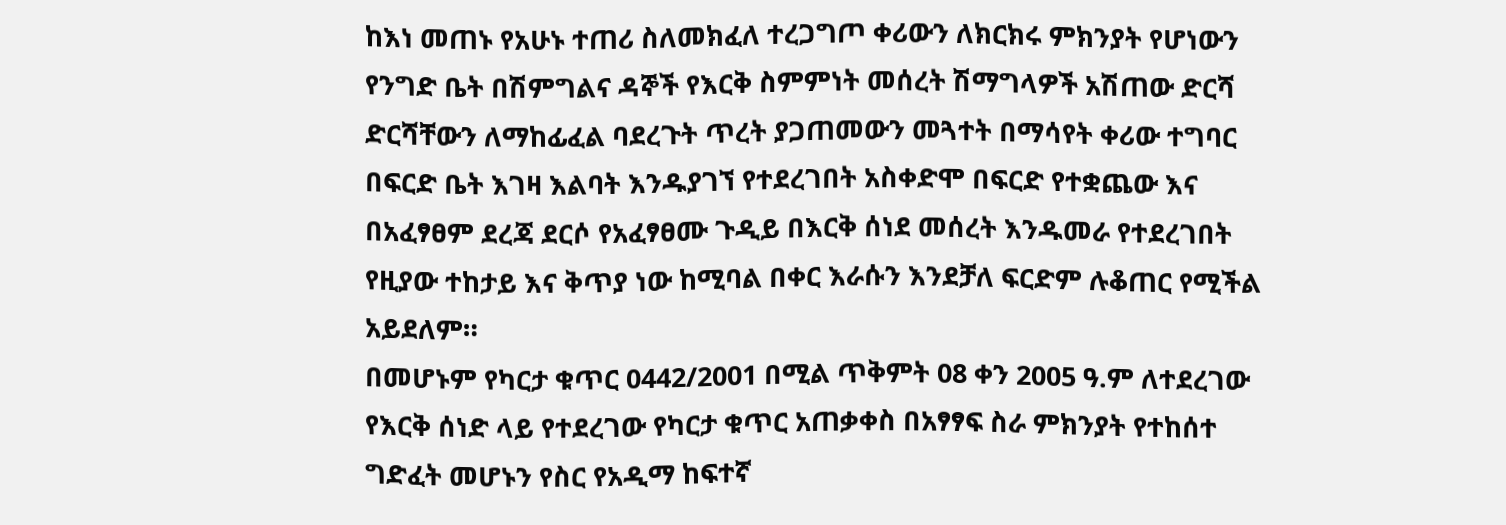ከእነ መጠኑ የአሁኑ ተጠሪ ስለመክፈለ ተረጋግጦ ቀሪውን ለክርክሩ ምክንያት የሆነውን የንግድ ቤት በሽምግልና ዳኞች የእርቅ ስምምነት መሰረት ሽማግላዎች አሽጠው ድርሻ ድርሻቸውን ለማከፊፈል ባደረጉት ጥረት ያጋጠመውን መጓተት በማሳየት ቀሪው ተግባር በፍርድ ቤት እገዛ እልባት እንዱያገኘ የተደረገበት አስቀድሞ በፍርድ የተቋጨው እና በአፈፃፀም ደረጃ ደርሶ የአፈፃፀሙ ጉዲይ በእርቅ ሰነደ መሰረት እንዱመራ የተደረገበት የዚያው ተከታይ እና ቅጥያ ነው ከሚባል በቀር እራሱን እንደቻለ ፍርድም ሉቆጠር የሚችል አይደለም።
በመሆኑም የካርታ ቁጥር 0442/2001 በሚል ጥቅምት 08 ቀን 2005 ዓ.ም ለተደረገው የእርቅ ሰነድ ላይ የተደረገው የካርታ ቁጥር አጠቃቀስ በአፃፃፍ ስራ ምክንያት የተከሰተ ግድፈት መሆኑን የስር የአዲማ ከፍተኛ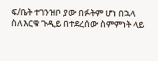ፍ/ቤት ተገንዝቦ ያው በፉትም ሆነ በኋላ ስለእርቁ ጉዲይ በተደረሰው ስምምነት ላይ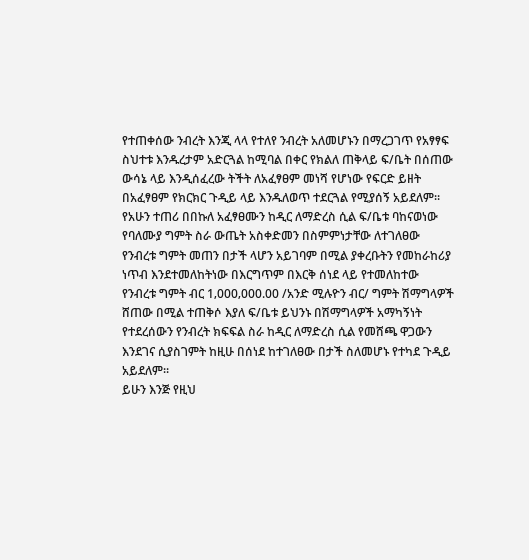የተጠቀሰው ንብረት እንጂ ላላ የተለየ ንብረት አለመሆኑን በማረጋገጥ የአፃፃፍ ስህተቱ እንዱረታም አድርጓል ከሚባል በቀር የክልለ ጠቅላይ ፍ/ቤት በሰጠው ውሳኔ ላይ እንዲሰፈረው ትችት ለአፈፃፀም መነሻ የሆነው የፍርድ ይዘት በአፈፃፀም የክርክር ጉዲይ ላይ እንዱለወጥ ተደርጓል የሚያሰኝ አይደለም።
የአሁን ተጠሪ በበኩለ አፈፃፀሙን ከዲር ለማድረስ ሲል ፍ/ቤቱ ባከናወነው የባለሙያ ግምት ስራ ውጤት አስቀድመን በስምምነታቸው ለተገለፀው የንብረቱ ግምት መጠን በታች ላሆን አይገባም በሚል ያቀረቡትን የመከራከሪያ ነጥብ እንደተመለከትነው በእርግጥም በእርቅ ሰነደ ላይ የተመለከተው የንብረቱ ግምት ብር 1‚000‚000.00 /አንድ ሚሉዮን ብር/ ግምት ሽማግላዎች ሸጠው በሚል ተጠቅሶ እያለ ፍ/ቤቱ ይህንኑ በሽማግላዎች አማካኝነት የተደረሰውን የንብረት ክፍፍል ስራ ከዲር ለማድረስ ሲል የመሸጫ ዋጋውን እንደገና ሲያስገምት ከዚሁ በሰነደ ከተገለፀው በታች ስለመሆኑ የተካደ ጉዲይ አይደለም።
ይሁን እንጅ የዚህ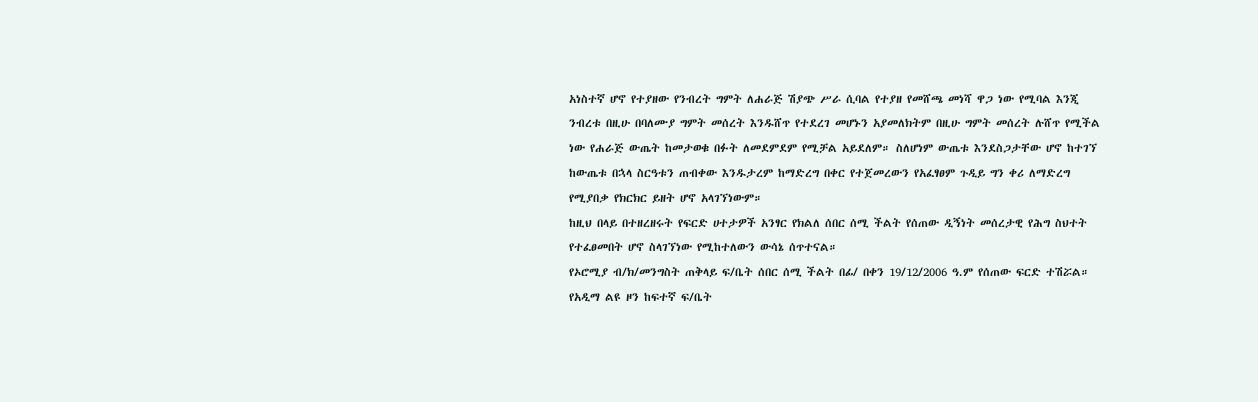አነስተኛ ሆኖ የተያዘው የንብረት ግምት ለሐራጅ ሽያጭ ሥራ ሲባል የተያዘ የመሸጫ መነሻ ዋጋ ነው የሚባል እንጂ ንብረቱ በዚሁ በባለሙያ ግምት መሰረት እንዱሸጥ የተደረገ መሆኑን አያመለክትም በዚሁ ግምት መሰረት ሉሸጥ የሚችል ነው የሐራጅ ውጤት ከመታወቁ በፉት ለመደምደም የሚቻል አይደለም። ስለሆነም ውጤቱ እንደስጋታቸው ሆኖ ከተገኘ ከውጤቱ በኋላ ስርዓቱን ጠብቀው እንዱታረም ከማድረግ በቀር የተጀመረውን የአፈፃፀም ጉዲይ ግን ቀሪ ለማድረግ የሚያበቃ የክርክር ይዘት ሆኖ አላገኘነውም።
ከዚህ በላይ በተዘረዘሩት የፍርድ ሀተታዎች አንፃር የክልለ ሰበር ሰሚ ችልት የሰጠው ዲኝነት መሰረታዊ የሕግ ስህተት የተፈፀመበት ሆኖ ስላገኘነው የሚከተለውን ውሳኔ ሰጥተናል።
የኦሮሚያ ብ/ክ/መንግስት ጠቅላይ ፍ/ቤት ሰበር ሰሚ ችልት በፊ/ በቀን 19/12/2006 ዓ.ም የሰጠው ፍርድ ተሽሯል። የአዲማ ልዩ ዞን ከፍተኛ ፍ/ቤት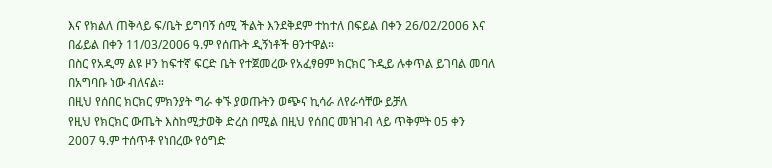እና የክልለ ጠቅላይ ፍ/ቤት ይግባኝ ሰሚ ችልት እንደቅደም ተከተለ በፍይል በቀን 26/02/2006 እና በፊይል በቀን 11/03/2006 ዓ.ም የሰጡት ዲኝነቶች ፀንተዋል።
በስር የአዲማ ልዩ ዞን ከፍተኛ ፍርድ ቤት የተጀመረው የአፈፃፀም ክርክር ጉዲይ ሉቀጥል ይገባል መባለ በአግባቡ ነው ብለናል።
በዚህ የሰበር ክርክር ምክንያት ግራ ቀኙ ያወጡትን ወጭና ኪሳራ ለየራሳቸው ይቻለ
የዚህ የክርክር ውጤት እስከሚታወቅ ድረስ በሚል በዚህ የሰበር መዝገብ ላይ ጥቅምት 05 ቀን 2007 ዓ.ም ተሰጥቶ የነበረው የዕግድ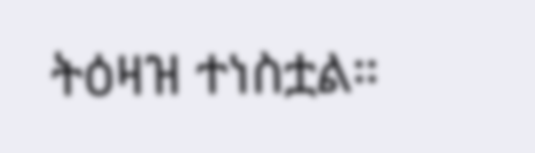ትዕዛዝ ተነስቷል።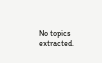No topics extracted.